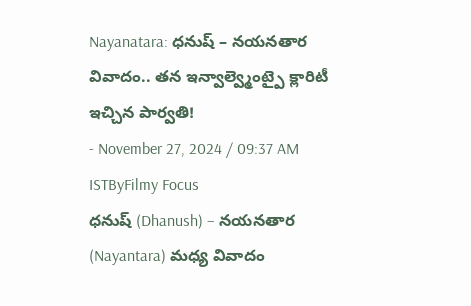Nayanatara: ధనుష్ – నయనతార వివాదం.. తన ఇన్వాల్వ్మెంట్పై క్లారిటీ ఇచ్చిన పార్వతి!
- November 27, 2024 / 09:37 AM ISTByFilmy Focus
ధనుష్ (Dhanush) – నయనతార (Nayantara) మధ్య వివాదం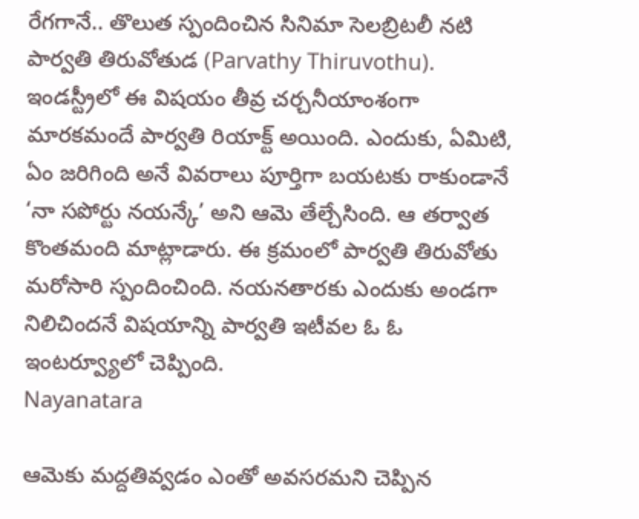రేగగానే.. తొలుత స్పందించిన సినిమా సెలబ్రిటలీ నటి పార్వతి తిరువోతుడ (Parvathy Thiruvothu). ఇండస్ట్రీలో ఈ విషయం తీవ్ర చర్చనీయాంశంగా మారకమందే పార్వతి రియాక్ట్ అయింది. ఎందుకు, ఏమిటి, ఏం జరిగింది అనే వివరాలు పూర్తిగా బయటకు రాకుండానే ‘నా సపోర్టు నయన్కే’ అని ఆమె తేల్చేసింది. ఆ తర్వాత కొంతమంది మాట్లాడారు. ఈ క్రమంలో పార్వతి తిరువోతు మరోసారి స్పందించింది. నయనతారకు ఎందుకు అండగా నిలిచిందనే విషయాన్ని పార్వతి ఇటీవల ఓ ఓ ఇంటర్వ్యూలో చెప్పింది.
Nayanatara

ఆమెకు మద్దతివ్వడం ఎంతో అవసరమని చెప్పిన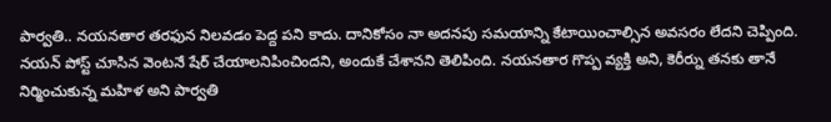పార్వతి.. నయనతార తరఫున నిలవడం పెద్ద పని కాదు. దానికోసం నా అదనపు సమయాన్ని కేటాయించాల్సిన అవసరం లేదని చెప్పింది. నయన్ పోస్ట్ చూసిన వెంటనే షేర్ చేయాలనిపించిందని, అందుకే చేశానని తెలిపింది. నయనతార గొప్ప వ్యక్తి అని, కెరీర్ను తనకు తానే నిర్మించుకున్న మహిళ అని పార్వతి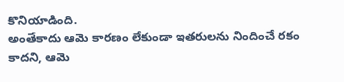కొనియాడింది.
అంతేకాదు ఆమె కారణం లేకుండా ఇతరులను నిందించే రకం కాదని, ఆమె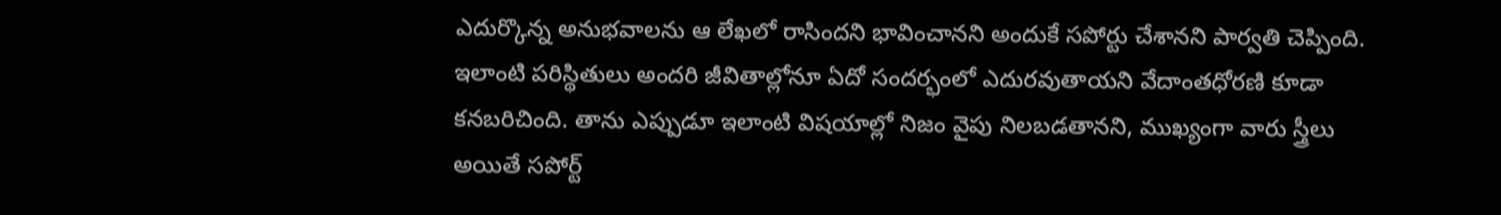ఎదుర్కొన్న అనుభవాలను ఆ లేఖలో రాసిందని భావించానని అందుకే సపోర్టు చేశానని పార్వతి చెప్పింది. ఇలాంటి పరిస్థితులు అందరి జీవితాల్లోనూ ఏదో సందర్భంలో ఎదురవుతాయని వేదాంతధోరణి కూడా కనబరిచింది. తాను ఎప్పుడూ ఇలాంటి విషయాల్లో నిజం వైపు నిలబడతానని, ముఖ్యంగా వారు స్త్రీలు అయితే సపోర్ట్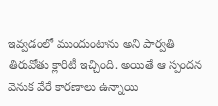ఇవ్వడంలో ముందుంటాను అని పార్వతి తిరువోతు క్లారిటీ ఇచ్చింది. అయితే ఆ స్పందన వెనుక వేరే కారణాలు ఉన్నాయి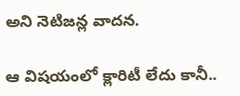అని నెటిజన్ల వాదన.

ఆ విషయంలో క్లారిటీ లేదు కానీ..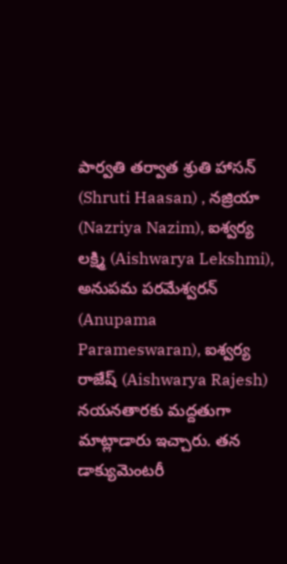పార్వతి తర్వాత శ్రుతి హాసన్ (Shruti Haasan) , నజ్రియా (Nazriya Nazim), ఐశ్వర్య లక్ష్మి (Aishwarya Lekshmi), అనుపమ పరమేశ్వరన్ (Anupama Parameswaran), ఐశ్వర్య రాజేష్ (Aishwarya Rajesh) నయనతారకు మద్దతుగా మాట్లాడారు ఇచ్చారు. తన డాక్యుమెంటరీ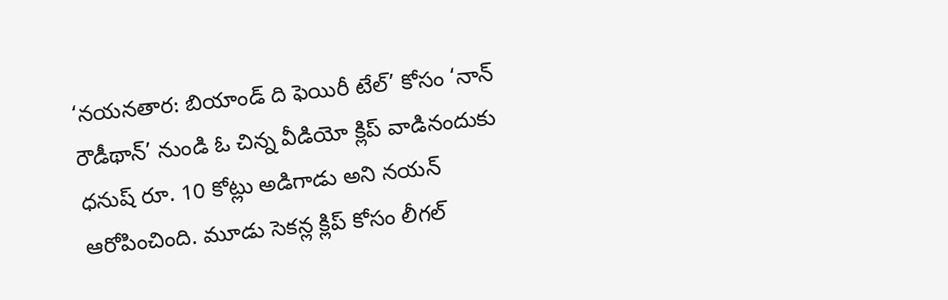‘నయనతార: బియాండ్ ది ఫెయిరీ టేల్’ కోసం ‘నాన్ రౌడీథాన్’ నుండి ఓ చిన్న వీడియో క్లిప్ వాడినందుకు ధనుష్ రూ. 10 కోట్లు అడిగాడు అని నయన్ ఆరోపించింది. మూడు సెకన్ల క్లిప్ కోసం లీగల్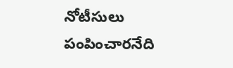నోటీసులు పంపించారనేది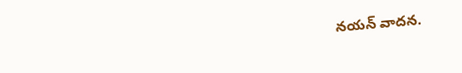నయన్ వాదన.